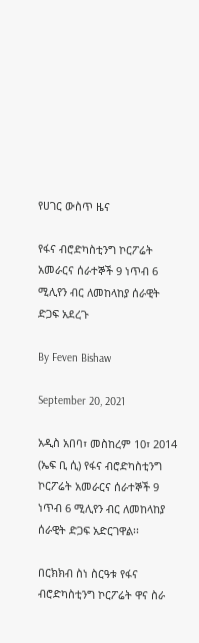የሀገር ውስጥ ዜና

የፋና ብሮድካስቲንግ ኮርፖሬት አመራርና ሰራተኞች 9 ነጥብ 6 ሚሊየን ብር ለመከላከያ ሰራዊት ድጋፍ አደረጉ

By Feven Bishaw

September 20, 2021

አዲስ አበባ፣ መስከረም 10፣ 2014 (ኤፍ ቢ ሲ) የፋና ብሮድካስቲንግ ኮርፖሬት አመራርና ሰራተኞች 9 ነጥብ 6 ሚሊየን ብር ለመከላከያ ሰራዊት ድጋፍ አድርገዋል፡፡

በርክክብ ስነ ስርዓቱ የፋና ብሮድካስቲንግ ኮርፖሬት ዋና ስራ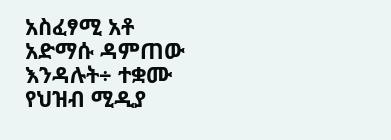አስፈፃሚ አቶ አድማሱ ዳምጠው እንዳሉት÷ ተቋሙ የህዝብ ሚዲያ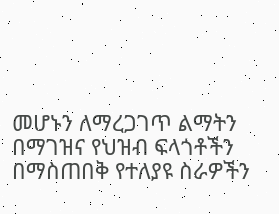መሆኑን ለማረጋገጥ ልማትን በማገዝና የህዝብ ፍላጎቶችን በማስጠበቅ የተለያዩ ስራዎችን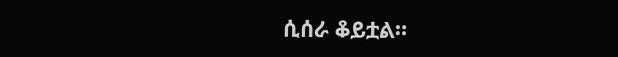ሲሰራ ቆይቷል።